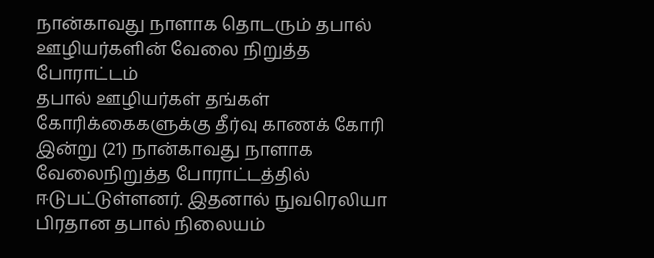நான்காவது நாளாக தொடரும் தபால் ஊழியர்களின் வேலை நிறுத்த போராட்டம்
தபால் ஊழியர்கள் தங்கள் கோரிக்கைகளுக்கு தீர்வு காணக் கோரி இன்று (21) நான்காவது நாளாக வேலைநிறுத்த போராட்டத்தில் ஈடுபட்டுள்ளனர். இதனால் நுவரெலியா பிரதான தபால் நிலையம்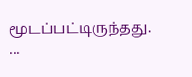மூடப்பட்டிருந்தது. ...